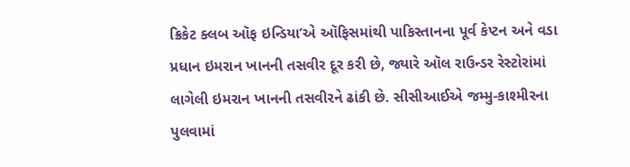ક્રિકેટ ક્લબ ઑફ ઇન્ડિયા’એ ઑફિસમાંથી પાકિસ્તાનના પૂર્વ કેપ્ટન અને વડા પ્રધાન ઇમરાન ખાનની તસવીર દૂર કરી છે, જ્યારે ઑલ રાઉન્ડર રેસ્ટોરાંમાં લાગેલી ઇમરાન ખાનની તસવીરને ઢાંકી છે. સીસીઆઈએ જમ્મુ-કાશ્મીરના પુલવામાં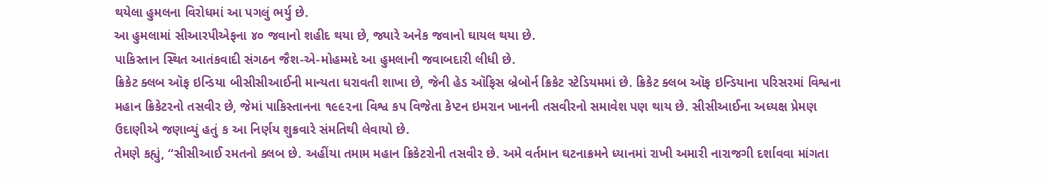થયેલા હુમલના વિરોધમાં આ પગલું ભર્યુ છે.
આ હુમલામાં સીઆરપીએફના ૪૦ જવાનો શહીદ થયા છે, જ્યારે અનેક જવાનો ઘાયલ થયા છે.
પાકિસ્તાન સ્થિત આતંકવાદી સંગઠન જૈશ-એ-મોહમ્મદે આ હુમલાની જવાબદારી લીધી છે.
ક્રિકેટ ક્લબ ઑફ ઇન્ડિયા બીસીસીઆઈની માન્યતા ધરાવતી શાખા છે, જેની હેડ ઑફિસ બ્રેબોર્ન ક્રિકેટ સ્ટેડિયમમાં છે. ક્રિકેટ ક્લબ ઑફ ઇન્ડિયાના પરિસરમાં વિશ્વના મહાન ક્રિકેટરનો તસવીર છે, જેમાં પાકિસ્તાનના ૧૯૯૨ના વિશ્વ કપ વિજેતા કેપ્ટન ઇમરાન ખાનની તસવીરનો સમાવેશ પણ થાય છે. સીસીઆઈના અધ્યક્ષ પ્રેમણ ઉદાણીએ જણાવ્યું હતું ક આ નિર્ણય શુક્રવારે સંમતિથી લેવાયો છે.
તેમણે કહ્યું, “સીસીઆઈ રમતનો ક્લબ છે. અહીંયા તમામ મહાન ક્રિકેટરોની તસવીર છે. અમે વર્તમાન ઘટનાક્રમને ધ્યાનમાં રાખી અમારી નારાજગી દર્શાવવા માંગતા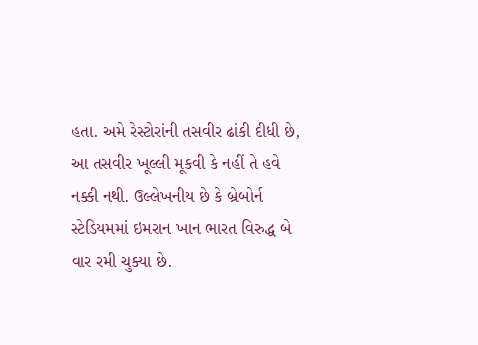હતા. અમે રેસ્ટોરાંની તસવીર ઢાંકી દીધી છે, આ તસવીર ખૂલ્લી મૂકવી કે નહીં તે હવે નક્કી નથી. ઉલ્લેખનીય છે કે બ્રેબોર્ન સ્ટેડિયમમાં ઇમરાન ખાન ભારત વિરુદ્ધ બે વાર રમી ચુક્યા છે.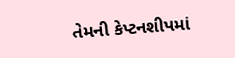તેમની કેપ્ટનશીપમાં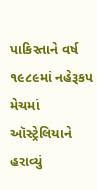પાકિસ્તાને વર્ષ ૧૯૮૯માં નહેરૂકપ મેચમાં ઑસ્ટ્રેલિયાને હરાવ્યું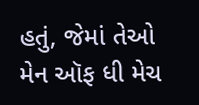હતું, જેમાં તેઓ મેન ઑફ ધી મેચ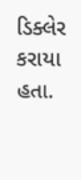ડિક્લેર કરાયા હતા.